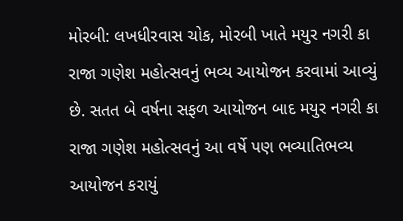મોરબી: લખધીરવાસ ચોક, મોરબી ખાતે મયુર નગરી કા રાજા ગણેશ મહોત્સવનું ભવ્ય આયોજન કરવામાં આવ્યું છે. સતત બે વર્ષના સફળ આયોજન બાદ મયુર નગરી કા રાજા ગણેશ મહોત્સવનું આ વર્ષે પણ ભવ્યાતિભવ્ય આયોજન કરાયું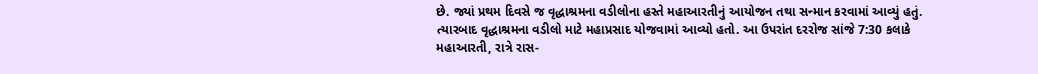છે. જ્યાં પ્રથમ દિવસે જ વૃદ્ધાશ્રમના વડીલોના હસ્તે મહાઆરતીનું આયોજન તથા સન્માન કરવામાં આવ્યું હતું. ત્યારબાદ વૃદ્ધાશ્રમના વડીલો માટે મહાપ્રસાદ યોજવામાં આવ્યો હતો. આ ઉપરાંત દરરોજ સાંજે 7:30 કલાકે મહાઆરતી, રાત્રે રાસ-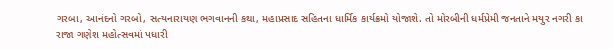ગરબા, આનંદનો ગરબો, સત્યનારાયણ ભગવાનની કથા, મહાપ્રસાદ સહિતના ધાર્મિક કાર્યક્રમો યોજાશે. તો મોરબીની ધર્મપ્રેમી જનતાને મયુર નગરી કા રાજા ગણેશ મહોત્સવમાં પધારી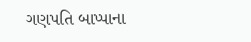ગણપતિ બાપ્પાના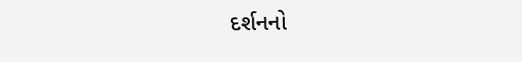દર્શનનો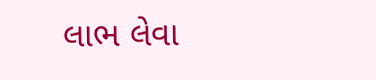લાભ લેવા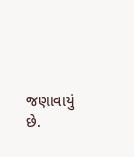જણાવાયું છે.